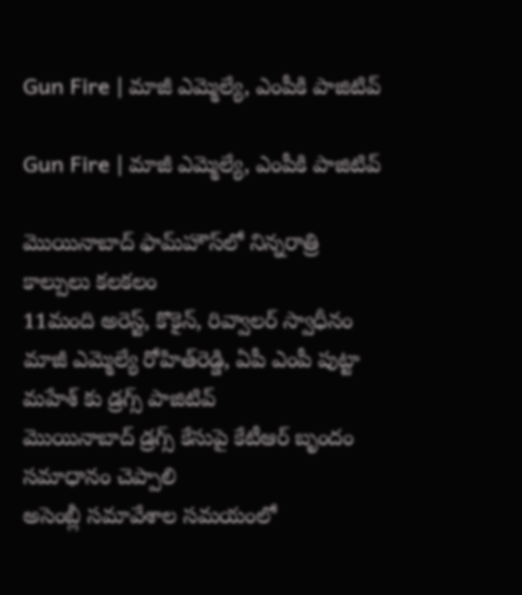Gun Fire | మాజీ ఎమ్మెల్యే, ఎంపీకి పాజిటివ్

Gun Fire | మాజీ ఎమ్మెల్యే, ఎంపీకి పాజిటివ్

మొయినాబాద్ ఫామ్‌హౌస్‌లో నిన్నరాత్రి కాల్పులు కలకలం
11మంది అరెస్ట్, కొకైన్, రివ్వాలర్ స్వాధీనం
మాజీ ఎమ్మెల్యే రోహిత్‌రెడ్డి, ఏపీ ఎంపీ పుట్టా మహేశ్‌ కు డ్రగ్స్ పాజిటివ్
మెుయినాబాద్ డ్రగ్స్ కేసుపై కేటీఆర్ బృందం సమాధానం చెప్పాలి
అసెంబ్లీ సమావేశాల సమయంలో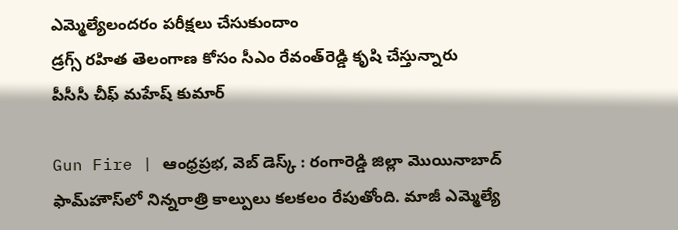ఎమ్మెల్యేలందరం పరీక్షలు చేసుకుందాం
డ్రగ్స్ రహిత తెలంగాణ కోసం సీఎం రేవంత్‌రెడ్డి కృషి చేస్తున్నారు
పీసీసీ చీఫ్ మహేష్ కుమార్

Gun Fire | ఆంధ్రప్రభ, వెబ్ డెస్క్ : రంగారెడ్డి జిల్లా మొయినాబాద్ ఫామ్‌హౌస్‌లో నిన్నరాత్రి కాల్పులు కలకలం రేపుతోంది. మాజీ ఎమ్మెల్యే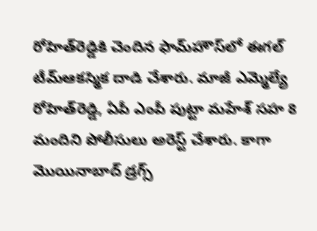రోహిత్‌రెడ్డికి చెందిన ఫామ్‌హౌస్‌లో ఈగల్ టీమ్ఆకస్మిక దాడి చేశారు. మాజీ ఎమ్మెల్యే రోహిత్‌రెడ్డి, ఏపీ ఎంపీ పుట్టా మహేశ్‌ సహ 8 మందిని పోలీసులు అరెస్ట్ చేశారు. కాగా మెుయినాబాద్ డ్రగ్స్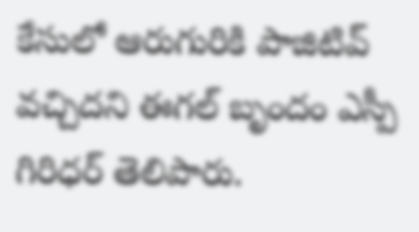కేసులో ఆరుగురికి పాజిటివ్ వచ్చిదని ఈగల్ బృందం ఎస్పీ గిరిధర్ తెలిపారు.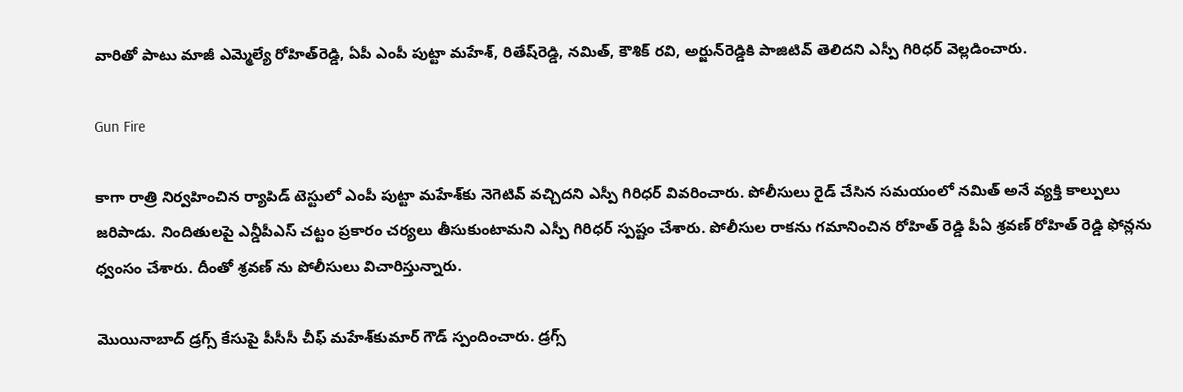వారితో పాటు మాజీ ఎమ్మెల్యే రోహిత్‌రెడ్డి, ఏపీ ఎంపీ పుట్టా మహేశ్‌, రితేష్‌రెడ్డి, నమిత్, కౌశిక్ రవి, అర్జున్‌రెడ్డికి పాజిటివ్ తెలిదని ఎస్పీ గిరిధర్ వెల్లడించారు.

Gun Fire

కాగా రాత్రి నిర్వహించిన ర్యాపిడ్ టెస్టులో ఎంపీ పుట్టా మహేశ్‌కు నెగెటివ్ వచ్చిదని ఎస్పీ గిరిధర్ వివరించారు. పోలీసులు రైడ్ చేసిన సమయంలో నమిత్ అనే వ్యక్తి కాల్పులు జరిపాడు. నిందితులపై ఎన్డీపీఎస్ చట్టం ప్రకారం చర్యలు తీసుకుంటామని ఎస్పీ గిరిధర్ స్పష్టం చేశారు. పోలీసుల రాకను గమానించిన రోహిత్ రెడ్డి పీఏ శ్రవణ్ రోహిత్ రెడ్డి ఫోన్లను ధ్వంసం చేశారు. దీంతో శ్రవణ్ ను పోలీసులు విచారిస్తున్నారు.

మెుయినాబాద్ డ్రగ్స్ కేసుపై పీసీసీ చీఫ్ మహేశ్‌కుమార్‌ గౌడ్ స్పందించారు. డ్రగ్స్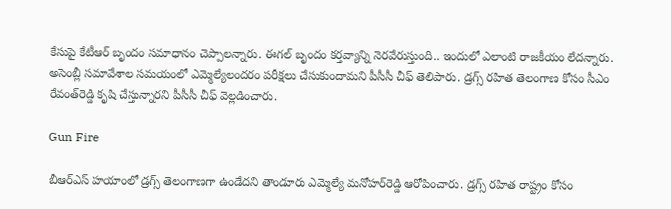కేసుపై కేటీఆర్ బృందం సమాధానం చెప్పాలన్నారు. ఈగల్ బృందం కర్తవ్యాన్ని నెరవేరుస్తుంది.. ఇందులో ఎలాంటి రాజకీయం లేదన్నారు. అసెంబ్లీ సమావేశాల సమయంలో ఎమ్మెల్యేలందరం పరీక్షలు చేసుకుందామని పీసీసీ చీఫ్ తెలిపారు. డ్రగ్స్ రహిత తెలంగాణ కోసం సీఎం రేవంత్‌రెడ్డి కృషి చేస్తున్నారని పీసీసీ చీఫ్ వెల్లడించారు.

Gun Fire

బీఆర్‌ఎస్‌ హయాంలో డ్రగ్స్ తెలంగాణగా ఉండేదని తాండూరు ఎమ్మెల్యే మనోహర్‌రెడ్డి ఆరోపించారు. డ్రగ్స్ రహిత రాష్ట్రం కోసం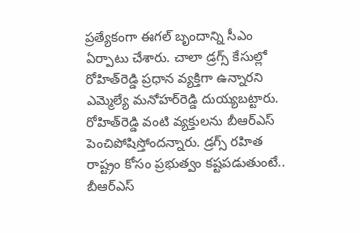ప్రత్యేకంగా ఈగల్ బృందాన్ని సీఎం ఏర్పాటు చేశారు. చాలా డ్రగ్స్‌ కేసుల్లో రోహిత్‌రెడ్డి ప్రధాన వ్యక్తిగా ఉన్నారని ఎమ్మెల్యే మనోహర్‌రెడ్డి దుయ్యబట్టారు. రోహిత్‌రెడ్డి వంటి వ్యక్తులను బీఆర్‌ఎస్‌ పెంచిపోషిస్తోందన్నారు. డ్రగ్స్ రహిత రాష్ట్రం కోసం ప్రభుత్వం కష్టపడుతుంటే.. బీఆర్‌ఎస్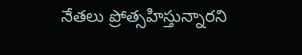నేతలు ప్రోత్సహిస్తున్నారని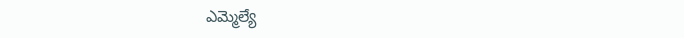ఎమ్మెల్యే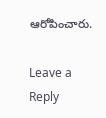ఆరోపించారు.

Leave a Reply